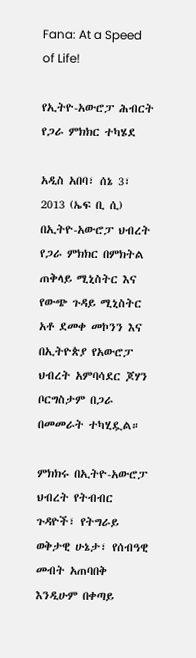Fana: At a Speed of Life!

የኢትዮ-አውሮፓ ሕብርት የጋራ ምክክር ተካሄደ

አዲስ አበባ፣ ሰኔ 3፣ 2013 (ኤፍ ቢ ሲ) በኢትዮ-አውሮፓ ህብረት የጋራ ምክክር በምክትል ጠቅላይ ሚኒስትር እና የውጭ ጉዳይ ሚኒስትር  አቶ ደመቀ መኮንን እና በኢትዮጵያ የአውሮፓ ህብረት አምባሳደር ጆሃን ቦርግስታም በጋራ በመመራት ተካሂዷል።

ምክክሩ በኢትዮ-አውሮፓ ህብረት የትብብር ጉዳዮች፣ የትግራይ ወቅታዊ ሁኔታ፣ የሰብዓዊ መብት አጠባበቅ እንዲሁም በቀጣይ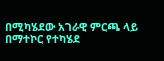በሚካሄደው አገራዊ ምርጫ ላይ በማተኮር የተካሄደ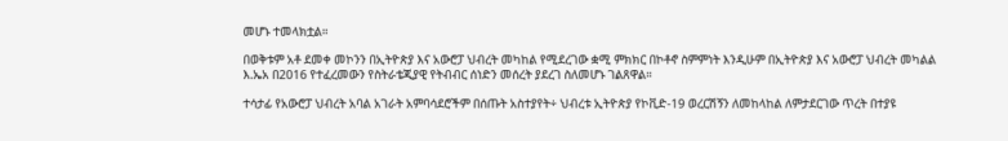መሆኑ ተመላክቷል።

በወቅቱም አቶ ደመቀ መኮንን በኢትዮጵያ እና አውሮፓ ህብረት መካከል የሚደረገው ቋሚ ምክክር በኮቶኖ ስምምነት እንዲሁም በኢትዮጵያ እና አውሮፓ ህብረት መካልል እ.ኤአ በ2016 የተፈረመውን የስትራቴጂያዊ የትብብር ሰነድን መሰረት ያደረገ ስለመሆኑ ገልጸዋል።

ተሳታፊ የአውሮፓ ህብረት አባል አገራት አምባሳደሮችም በሰጡት አስተያየት÷ ህብረቱ ኢትዮጵያ የኮቪድ-19 ወረርሽኝን ለመከላከል ለምታደርገው ጥረት በተያዩ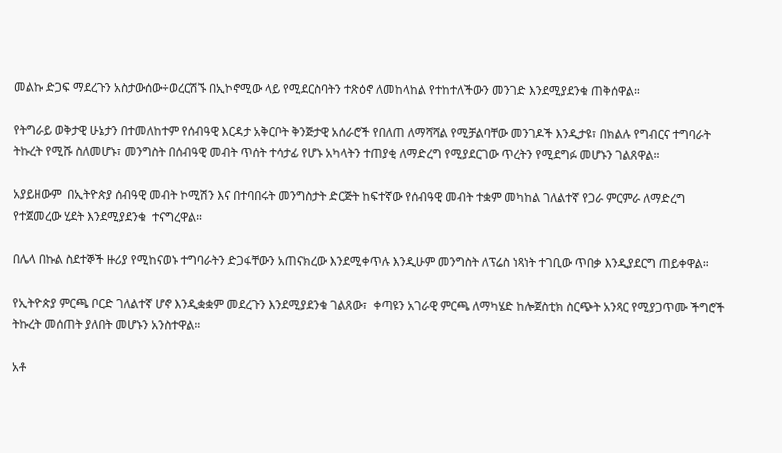መልኩ ድጋፍ ማደረጉን አስታውሰው÷ወረርሽኙ በኢኮኖሚው ላይ የሚደርስባትን ተጽዕኖ ለመከላከል የተከተለችውን መንገድ እንደሚያደንቁ ጠቅሰዋል።

የትግራይ ወቅታዊ ሁኔታን በተመለከተም የሰብዓዊ እርዳታ አቅርቦት ቅንጅታዊ አሰራሮች የበለጠ ለማሻሻል የሚቻልባቸው መንገዶች እንዲታዩ፣ በክልሉ የግብርና ተግባራት ትኩረት የሚሹ ስለመሆኑ፣ መንግስት በሰብዓዊ መብት ጥሰት ተሳታፊ የሆኑ አካላትን ተጠያቂ ለማድረግ የሚያደርገው ጥረትን የሚደግፉ መሆኑን ገልጸዋል።

አያይዘውም  በኢትዮጵያ ሰብዓዊ መብት ኮሚሽን እና በተባበሩት መንግስታት ድርጅት ከፍተኛው የሰብዓዊ መብት ተቋም መካከል ገለልተኛ የጋራ ምርምራ ለማድረግ የተጀመረው ሂደት እንደሚያደንቁ  ተናግረዋል።

በሌላ በኩል ስደተኞች ዙሪያ የሚከናወኑ ተግባራትን ድጋፋቸውን አጠናክረው እንደሚቀጥሉ እንዲሁም መንግስት ለፕሬስ ነጻነት ተገቢው ጥበቃ እንዲያደርግ ጠይቀዋል።

የኢትዮጵያ ምርጫ ቦርድ ገለልተኛ ሆኖ እንዲቋቋም መደረጉን እንደሚያደንቁ ገልጸው፣  ቀጣዩን አገራዊ ምርጫ ለማካሄድ ከሎጀስቲክ ስርጭት አንጻር የሚያጋጥሙ ችግሮች ትኩረት መሰጠት ያለበት መሆኑን አንስተዋል።

አቶ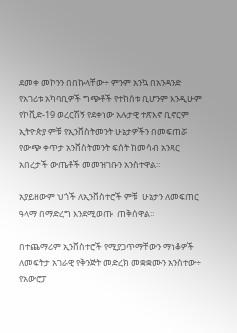ደመቀ መኮንን በበኩላቸው÷ ምንም አንኳ በአንዳንድ የአገሪቱ አካባቢዎች ግጭቶች የተከሰቱ ቢሆንም እንዲሁም የኮቪድ-19 ወረርሽኝ የደቀነው አሉታዊ ተጽእኖ ቢኖርም ኢትዮጵያ ምቹ የኢንቨስትመንት ሁኔታዎችን በመፍጠሯ የውጭ ቀጥታ አንቨስትመንት ፍሰት ከመሳብ አንጻር አበረታች ውጤቶች መመዝገቡን አንስተዋል።

አያይዘውም ህጎች ለኢንቨስተሮች ምቹ  ሁኔታን ለመፍጠር ዓላማ በማድረግ እንደሚወጡ  ጠቅሰዋል።

በተጨማሪም ኢንቨስተሮች የሚያጋጥማቸውን ማነቆዎች ለመፍትታ አገራዊ የቅንጅት መድረክ መቋቋሙን አንስተው÷ የአውሮፓ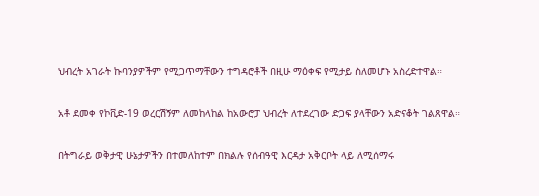ህብረት አገራት ኩባንያዎችም የሚጋጥማቸውን ተግዳሮቶች በዚሁ ማዕቀፍ የሚታይ ስለመሆኑ አስረድተዋል።

አቶ ደመቀ የኮቪድ-19 ወረርሽኝም ለመከላከል ከአውሮፓ ህብረት ለተደረገው ድጋፍ ያላቸውን አድናቆት ገልጸዋል።

በትግራይ ወቅታዊ ሁኔታዎችን በተመለከተም በክልሉ የሰብዓዊ እርዳታ አቅርቦት ላይ ለሚሰማሩ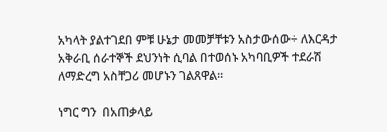አካላት ያልተገደበ ምቹ ሁኔታ መመቻቸቱን አስታውሰው÷ ለእርዳታ አቅራቢ ሰራተኞች ደህንነት ሲባል በተወሰኑ አካባቢዎች ተደራሽ ለማድረግ አስቸጋሪ መሆኑን ገልጸዋል።

ነግር ግን  በአጠቃላይ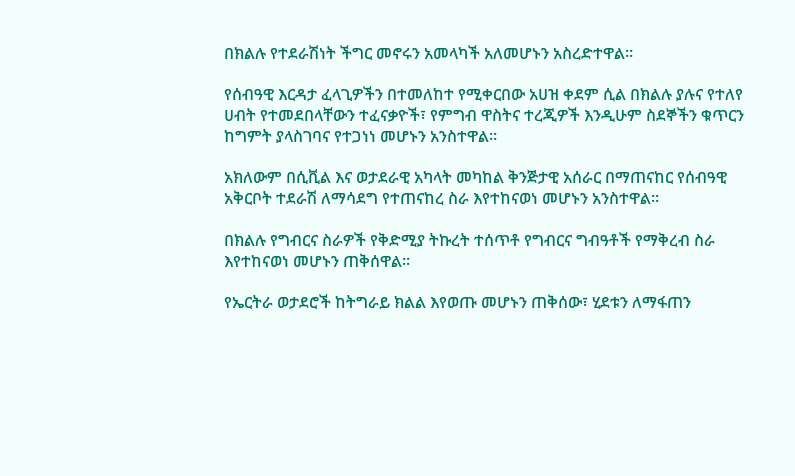በክልሉ የተደራሽነት ችግር መኖሩን አመላካች አለመሆኑን አስረድተዋል።

የሰብዓዊ እርዳታ ፈላጊዎችን በተመለከተ የሚቀርበው አሀዝ ቀደም ሲል በክልሉ ያሉና የተለየ ሀብት የተመደበላቸውን ተፈናቃዮች፣ የምግብ ዋስትና ተረጂዎች እንዲሁም ስደኞችን ቁጥርን ከግምት ያላስገባና የተጋነነ መሆኑን አንስተዋል።

አክለውም በሲቪል እና ወታደራዊ አካላት መካከል ቅንጅታዊ አሰራር በማጠናከር የሰብዓዊ አቅርቦት ተደራሽ ለማሳደግ የተጠናከረ ስራ እየተከናወነ መሆኑን አንስተዋል።

በክልሉ የግብርና ስራዎች የቅድሚያ ትኩረት ተሰጥቶ የግብርና ግብዓቶች የማቅረብ ስራ እየተከናወነ መሆኑን ጠቅሰዋል።

የኤርትራ ወታደሮች ከትግራይ ክልል እየወጡ መሆኑን ጠቅሰው፣ ሂደቱን ለማፋጠን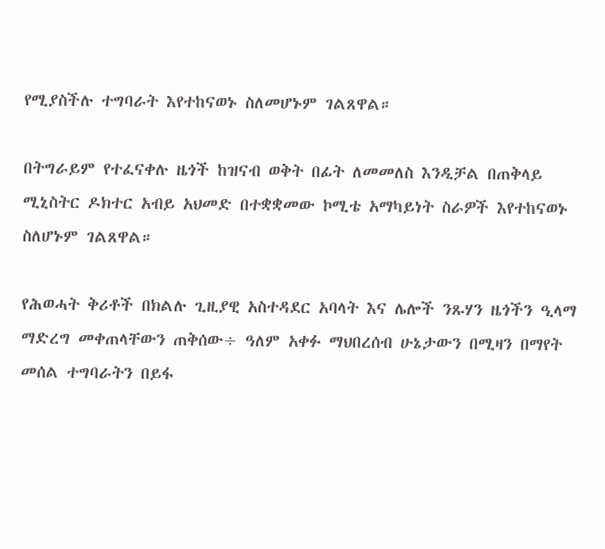የሚያስችሉ ተግባራት እየተከናወኑ ስለመሆኑም ገልጸዋል።

በትግራይም የተፈናቀሉ ዜጎች ከዝናብ ወቅት በፊት ለመመለስ እንዲቻል በጠቅላይ ሚኒስትር ዶክተር አብይ አህመድ በተቋቋመው ኮሚቴ አማካይነት ስራዎች እየተከናወኑ ስለሆኑም ገልጸዋል።

የሕወሓት ቅሪቶች በክልሉ ጊዚያዊ አስተዳደር አባላት እና ሌሎች ንጹሃን ዜጎችን ዒላማ ማድረግ መቀጠላቸውን ጠቅሰው÷ ዓለም አቀፉ ማህበረሰብ ሁኔታውን በሚዛን በማየት መሰል ተግባራትን በይፋ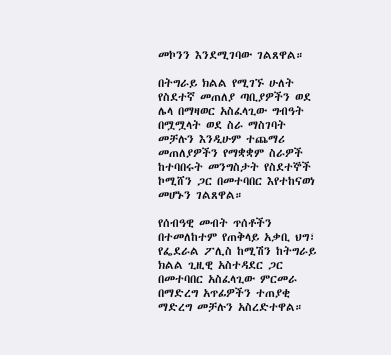መኮንን እንደሚገባው ገልጸዋል።

በትግራይ ክልል የሚገኙ ሁለት የስደተኛ መጠለያ ጣቢያዎችን ወደ ሌላ በማዛወር አስፈላጊው ግብዓት በሟሟላት ወደ ስራ ማስገባት መቻሉን እንዲሁም ተጨማሪ መጠለያዎችን የማቋቋም ስራዎች ከተባበሩት መንግስታት የስደተኞች ኮሚሸን ጋር በመተባበር እየተከናወነ መሆኑን ገልጸዋል።

የሰብዓዊ መብት ጥሰቶችን በተመለከተም የጠቅላይ አቃቢ ህግ፣ የፌደራል ፖሊስ ከሚሽን ከትግራይ ክልል ጊዚዊ አስተዳደር ጋር በመተባበር አስፈላጊው ምርመራ በማድረግ አጥፊዎችን ተጠያቂ ማድረግ መቻሉን አስረድተዋል።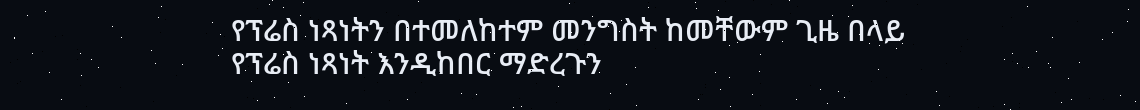የፕሬስ ነጻነትን በተመለከተም መንግስት ከመቸውም ጊዜ በላይ የፕሬስ ነጻነት እንዲከበር ማድረጉን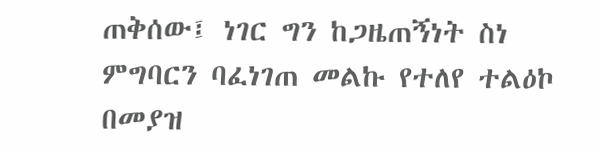ጠቅሰው፤ ነገር ግን ከጋዜጠኝነት ስነ ምግባርን ባፈነገጠ መልኩ የተለየ ተልዕኮ በመያዝ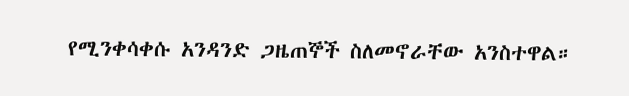የሚንቀሳቀሱ አንዳንድ ጋዜጠኞች ስለመኖራቸው አንስተዋል።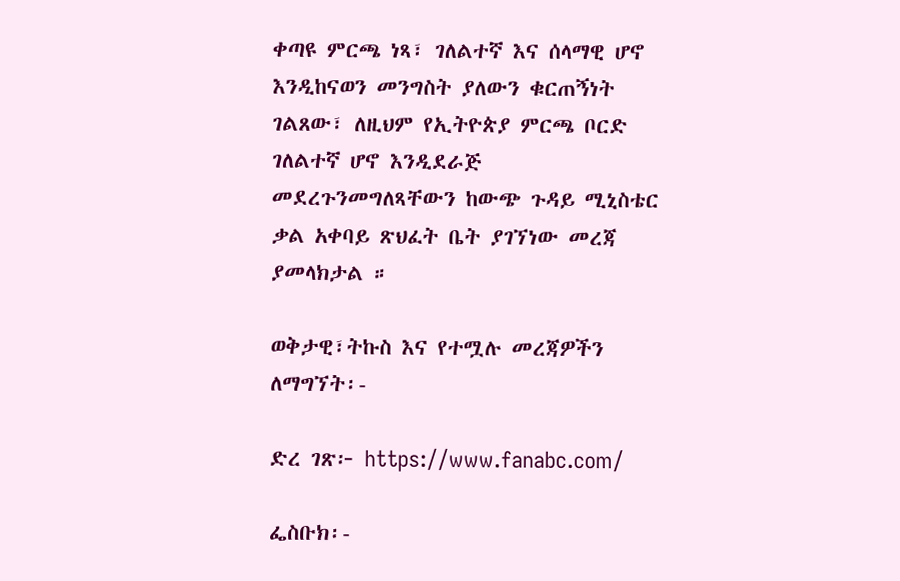ቀጣዩ ምርጫ ነጻ፣ ገለልተኛ እና ሰላማዊ ሆኖ እንዲከናወን መንግስት ያለውን ቁርጠኝነት ገልጸው፣ ለዚህም የኢትዮጵያ ምርጫ ቦርድ ገለልተኛ ሆኖ እንዲደራጅ መደረጉንመግለጻቸውን ከውጭ ጉዳይ ሚኒስቴር ቃል አቀባይ ጽህፈት ቤት ያገኘነው መረጃ ያመላክታል ።

ወቅታዊ፣ትኩስ እና የተሟሉ መረጃዎችን ለማግኘት፡-

ድረ ገጽ፦ https://www.fanabc.com/

ፌስቡክ፡-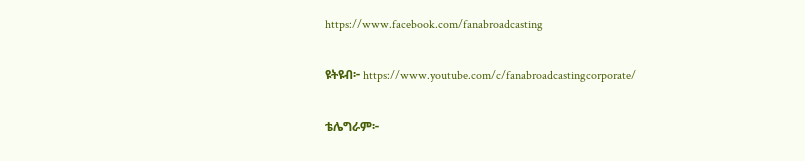https://www.facebook.com/fanabroadcasting

ዩትዩብ፦ https://www.youtube.com/c/fanabroadcastingcorporate/

ቴሌግራም፦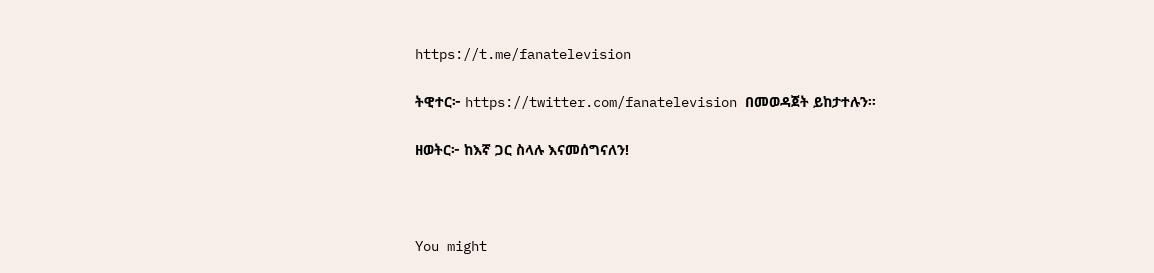https://t.me/fanatelevision

ትዊተር፦ https://twitter.com/fanatelevision በመወዳጀት ይከታተሉን፡፡

ዘወትር፦ ከእኛ ጋር ስላሉ እናመሰግናለን!



You might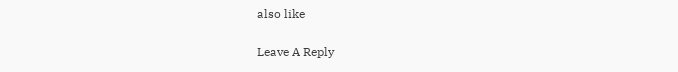also like

Leave A Reply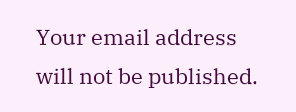Your email address will not be published.